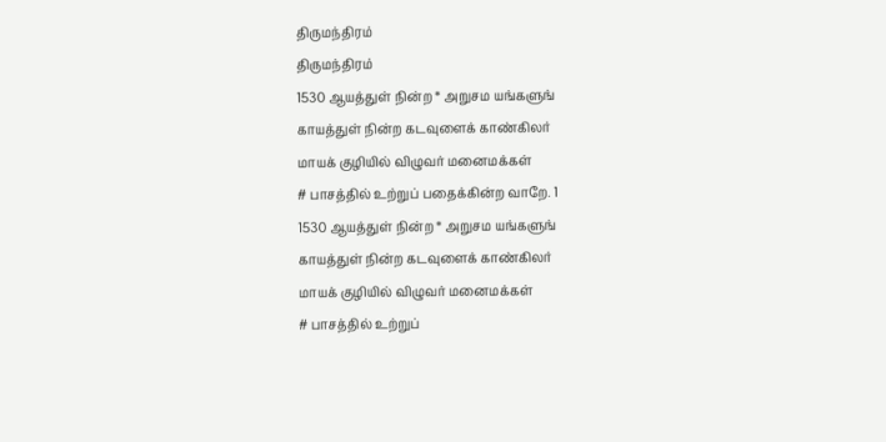திருமந்திரம்
திருமந்திரம்
1530 ஆயத்துள் நின்ற * அறுசம யங்களுங்
காயத்துள் நின்ற கடவுளைக் காண்கிலர்
மாயக் குழியில் விழுவர் மனைமக்கள்
# பாசத்தில் உற்றுப் பதைக்கின்ற வாறே. 1
1530 ஆயத்துள் நின்ற * அறுசம யங்களுங்
காயத்துள் நின்ற கடவுளைக் காண்கிலர்
மாயக் குழியில் விழுவர் மனைமக்கள்
# பாசத்தில் உற்றுப்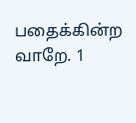பதைக்கின்ற வாறே. 1